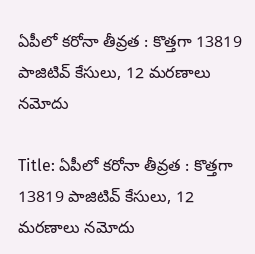ఏపీలో కరోనా తీవ్రత : కొత్తగా 13819 పాజిటివ్ కేసులు, 12 మరణాలు నమోదు

Title: ఏపీలో కరోనా తీవ్రత : కొత్తగా 13819 పాజిటివ్ కేసులు, 12 మరణాలు నమోదు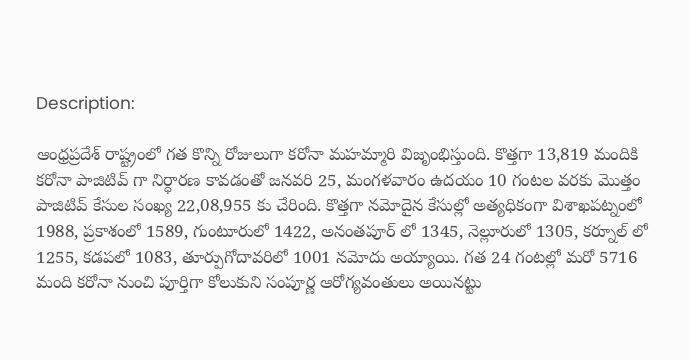Description:

ఆంధ్రప్రదేశ్ రాష్ట్రంలో గత కొన్ని రోజులుగా కరోనా మహమ్మారి విజృంభిస్తుంది. కొత్తగా 13,819 మందికి కరోనా పాజిటివ్ గా నిర్ధారణ కావడంతో జనవరి 25, మంగళవారం ఉదయం 10 గంటల వరకు మొత్తం పాజిటివ్ కేసుల సంఖ్య 22,08,955 కు చేరింది. కొత్తగా నమోదైన కేసుల్లో అత్యధికంగా విశాఖపట్నంలో 1988, ప్రకాశంలో 1589, గుంటూరులో 1422, అనంతపూర్ లో 1345, నెల్లూరులో 1305, కర్నూల్ లో 1255, కడపలో 1083, తూర్పుగోదావరిలో 1001 నమోదు అయ్యాయి. గత 24 గంటల్లో మరో 5716 మంది కరోనా నుంచి పూర్తిగా కోలుకుని సంపూర్ణ ఆరోగ్యవంతులు అయినట్టు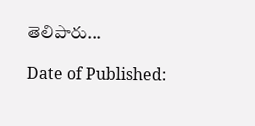తెలిపారు...

Date of Published: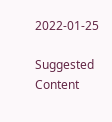2022-01-25

Suggested Content